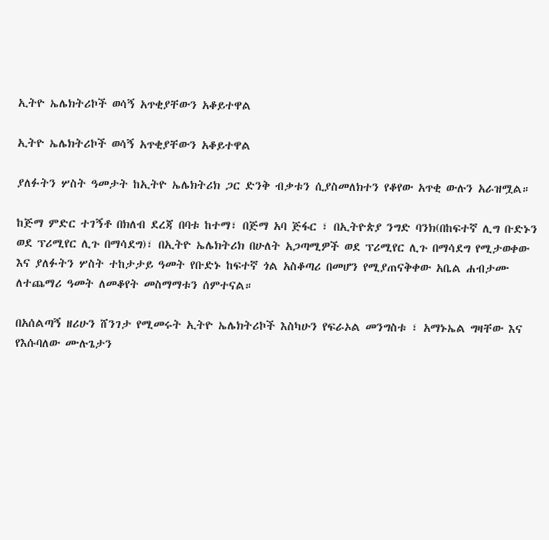ኢትዮ ኤሌክትሪኮች ወሳኝ አጥቂያቸውን አቆይተዋል

ኢትዮ ኤሌክትሪኮች ወሳኝ አጥቂያቸውን አቆይተዋል

ያለፉትን ሦስት ዓመታት ከኢትዮ ኤሌክትሪክ ጋር ድንቅ ብቃቱን ሲያስመለክተን የቆየው አጥቂ ውሉን አራዝሟል።

ከጅማ ምድር ተገኝቶ በክለብ ደረጃ በባቱ ከተማ፣ በጅማ አባ ጅፋር ፣ በኢትዮጵያ ንግድ ባንክ(በከፍተኛ ሊግ ቡድኑን ወደ ፕሪሚየር ሊጉ በማሳደግ)፣ በኢትዮ ኤሌክትሪክ በሁለት አጋጣሚዎች ወደ ፕሪሚየር ሊጉ በማሳደግ የሚታወቀው እና ያለፉትን ሦስት ተከታታይ ዓመት የቡድኑ ከፍተኛ ጎል አስቆጣሪ በመሆን የሚያጠናቅቀው አቤል ሐብታሙ ለተጨማሪ ዓመት ለመቆየት መስማማቱን ሰምተናል።

በአሰልጣኝ ዘሪሁን ሸንገታ የሚመሩት ኢትዮ ኤሌክትሪኮች እስካሁን የፍራኦል መንግስቱ ፣ አማኑኤል ግዛቸው እና የእሱባለው ሙሉጌታን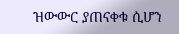ዝውውር ያጠናቀቁ ሲሆን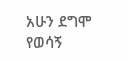አሁን ደግሞ የወሳኝ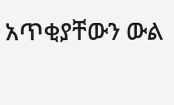አጥቂያቸውን ውል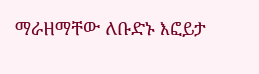ማራዘማቸው ለቡድኑ እፎይታ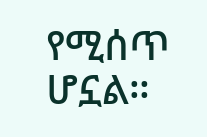የሚሰጥ ሆኗል።